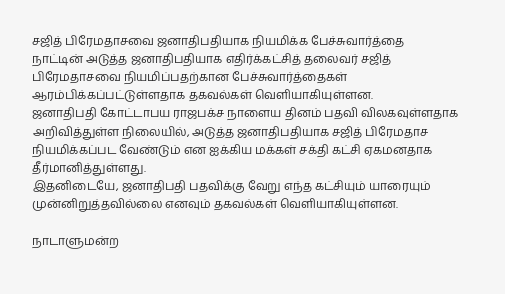சஜித் பிரேமதாசவை ஜனாதிபதியாக நியமிக்க பேச்சுவார்த்தை
நாட்டின் அடுத்த ஜனாதிபதியாக எதிர்க்கட்சித் தலைவர் சஜித் பிரேமதாசவை நியமிப்பதற்கான பேச்சுவார்த்தைகள் ஆரம்பிக்கப்பட்டுள்ளதாக தகவல்கள் வெளியாகியுள்ளன.
ஜனாதிபதி கோட்டாபய ராஜபக்ச நாளைய தினம் பதவி விலகவுள்ளதாக அறிவித்துள்ள நிலையில், அடுத்த ஜனாதிபதியாக சஜித் பிரேமதாச நியமிக்கப்பட வேண்டும் என ஐக்கிய மக்கள் சக்தி கட்சி ஏகமனதாக தீர்மானித்துள்ளது.
இதனிடையே, ஜனாதிபதி பதவிக்கு வேறு எந்த கட்சியும் யாரையும் முன்னிறுத்தவில்லை எனவும் தகவல்கள் வெளியாகியுள்ளன.

நாடாளுமன்ற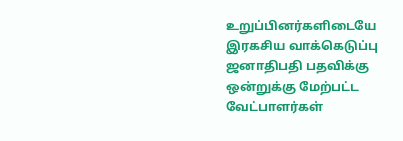உறுப்பினர்களிடையே இரகசிய வாக்கெடுப்பு
ஜனாதிபதி பதவிக்கு ஒன்றுக்கு மேற்பட்ட வேட்பாளர்கள்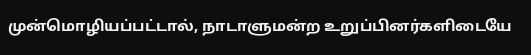முன்மொழியப்பட்டால், நாடாளுமன்ற உறுப்பினர்களிடையே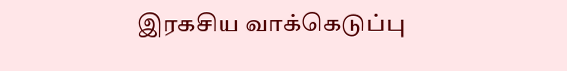இரகசிய வாக்கெடுப்பு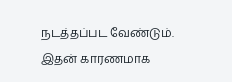நடத்தப்பட வேண்டும்.
இதன் காரணமாக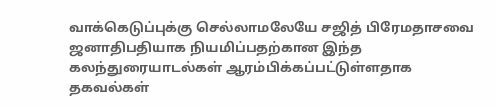வாக்கெடுப்புக்கு செல்லாமலேயே சஜித் பிரேமதாசவை ஜனாதிபதியாக நியமிப்பதற்கான இந்த கலந்துரையாடல்கள் ஆரம்பிக்கப்பட்டுள்ளதாக தகவல்கள்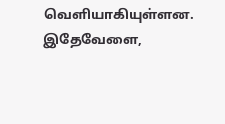வெளியாகியுள்ளன.
இதேவேளை,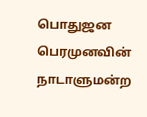பொதுஜன பெரமுனவின் நாடாளுமன்ற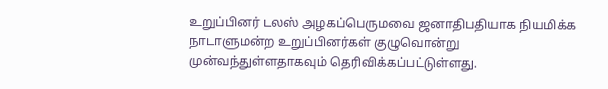உறுப்பினர் டலஸ் அழகப்பெருமவை ஜனாதிபதியாக நியமிக்க நாடாளுமன்ற உறுப்பினர்கள் குழுவொன்று முன்வந்துள்ளதாகவும் தெரிவிக்கப்பட்டுள்ளது.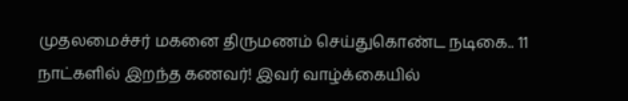முதலமைச்சர் மகனை திருமணம் செய்துகொண்ட நடிகை.. 11 நாட்களில் இறந்த கணவர்! இவர் வாழ்க்கையில்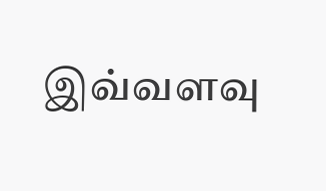இவ்வளவு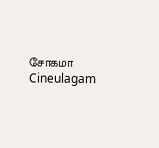சோகமா Cineulagam